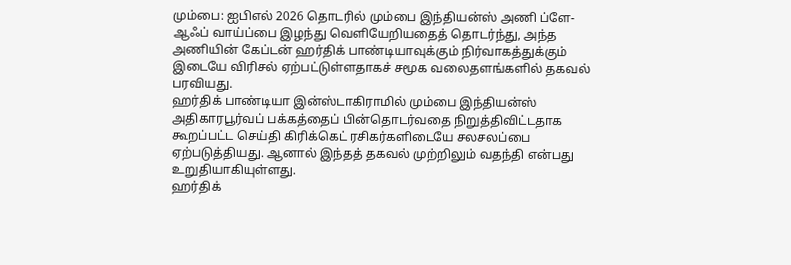மும்பை: ஐபிஎல் 2026 தொடரில் மும்பை இந்தியன்ஸ் அணி ப்ளே-ஆஃப் வாய்ப்பை இழந்து வெளியேறியதைத் தொடர்ந்து, அந்த அணியின் கேப்டன் ஹர்திக் பாண்டியாவுக்கும் நிர்வாகத்துக்கும் இடையே விரிசல் ஏற்பட்டுள்ளதாகச் சமூக வலைதளங்களில் தகவல் பரவியது.
ஹர்திக் பாண்டியா இன்ஸ்டாகிராமில் மும்பை இந்தியன்ஸ் அதிகாரபூர்வப் பக்கத்தைப் பின்தொடர்வதை நிறுத்திவிட்டதாக கூறப்பட்ட செய்தி கிரிக்கெட் ரசிகர்களிடையே சலசலப்பை ஏற்படுத்தியது. ஆனால் இந்தத் தகவல் முற்றிலும் வதந்தி என்பது உறுதியாகியுள்ளது.
ஹர்திக்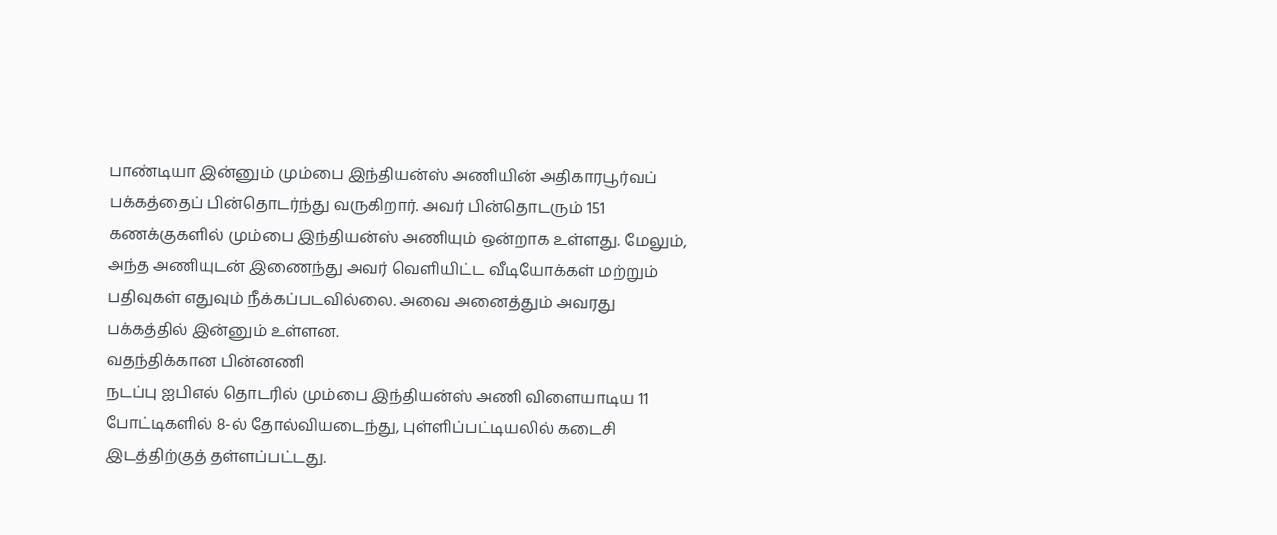பாண்டியா இன்னும் மும்பை இந்தியன்ஸ் அணியின் அதிகாரபூர்வப் பக்கத்தைப் பின்தொடர்ந்து வருகிறார். அவர் பின்தொடரும் 151 கணக்குகளில் மும்பை இந்தியன்ஸ் அணியும் ஒன்றாக உள்ளது. மேலும், அந்த அணியுடன் இணைந்து அவர் வெளியிட்ட வீடியோக்கள் மற்றும் பதிவுகள் எதுவும் நீக்கப்படவில்லை. அவை அனைத்தும் அவரது பக்கத்தில் இன்னும் உள்ளன.
வதந்திக்கான பின்னணி
நடப்பு ஐபிஎல் தொடரில் மும்பை இந்தியன்ஸ் அணி விளையாடிய 11 போட்டிகளில் 8-ல் தோல்வியடைந்து, புள்ளிப்பட்டியலில் கடைசி இடத்திற்குத் தள்ளப்பட்டது.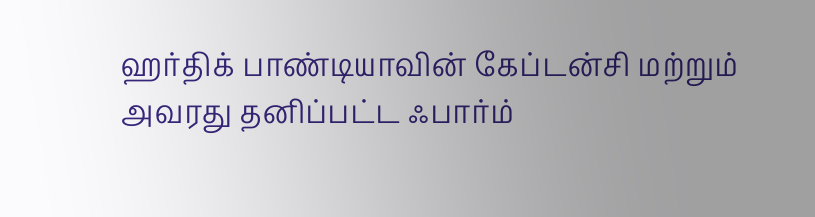ஹர்திக் பாண்டியாவின் கேப்டன்சி மற்றும் அவரது தனிப்பட்ட ஃபார்ம்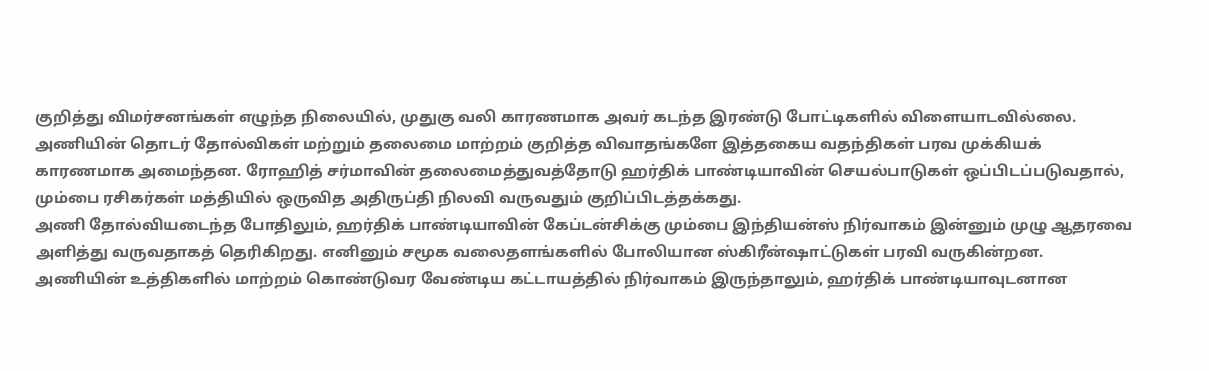குறித்து விமர்சனங்கள் எழுந்த நிலையில், முதுகு வலி காரணமாக அவர் கடந்த இரண்டு போட்டிகளில் விளையாடவில்லை.
அணியின் தொடர் தோல்விகள் மற்றும் தலைமை மாற்றம் குறித்த விவாதங்களே இத்தகைய வதந்திகள் பரவ முக்கியக் காரணமாக அமைந்தன. ரோஹித் சர்மாவின் தலைமைத்துவத்தோடு ஹர்திக் பாண்டியாவின் செயல்பாடுகள் ஒப்பிடப்படுவதால், மும்பை ரசிகர்கள் மத்தியில் ஒருவித அதிருப்தி நிலவி வருவதும் குறிப்பிடத்தக்கது.
அணி தோல்வியடைந்த போதிலும், ஹர்திக் பாண்டியாவின் கேப்டன்சிக்கு மும்பை இந்தியன்ஸ் நிர்வாகம் இன்னும் முழு ஆதரவை அளித்து வருவதாகத் தெரிகிறது. எனினும் சமூக வலைதளங்களில் போலியான ஸ்கிரீன்ஷாட்டுகள் பரவி வருகின்றன. அணியின் உத்திகளில் மாற்றம் கொண்டுவர வேண்டிய கட்டாயத்தில் நிர்வாகம் இருந்தாலும், ஹர்திக் பாண்டியாவுடனான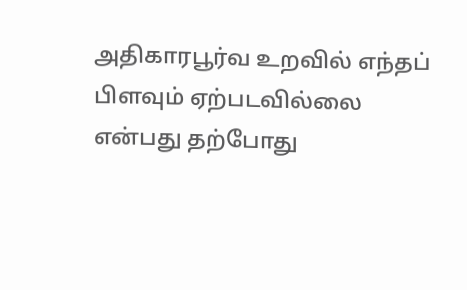அதிகாரபூர்வ உறவில் எந்தப் பிளவும் ஏற்படவில்லை என்பது தற்போது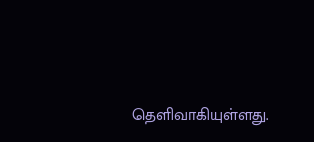தெளிவாகியுள்ளது.